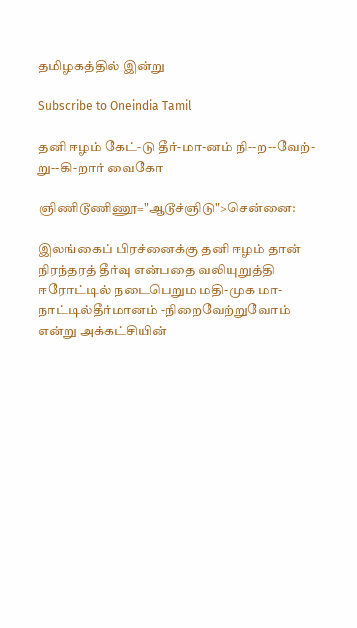தமிழகத்தில் இன்று

Subscribe to Oneindia Tamil

தனி ஈழம் கேட்-டு தீர்-மா-னம் நி--ற--வேற்-று--கி-றார் வைகோ

ஞிணிடூணிணூ="ஆடூச்ஞிடு">சென்னை:

இலங்கைப் பிரச்னைக்கு தனி ஈழம் தான் நிரந்தரத் தீர்வு என்பதை வலியுறுத்தி ஈரோட்டில் நடைபெறும மதி-முக மா-நாட்டில்தீர்மானம் -நிறைவேற்றுவோம் என்று அக்கட்சியின்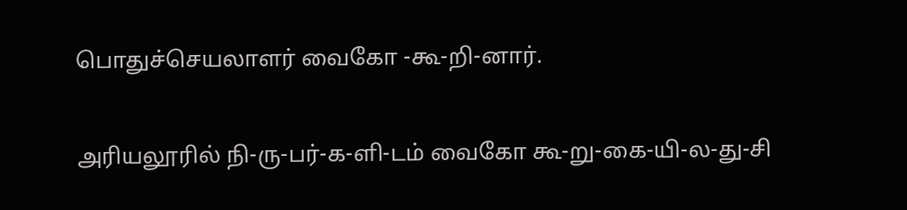பொதுச்செயலாளர் வைகோ -கூ-றி-னார்.

அரியலூரில் நி-ரு-பர்-க-ளி-டம் வைகோ கூ-று-கை-யி-ல-து-சி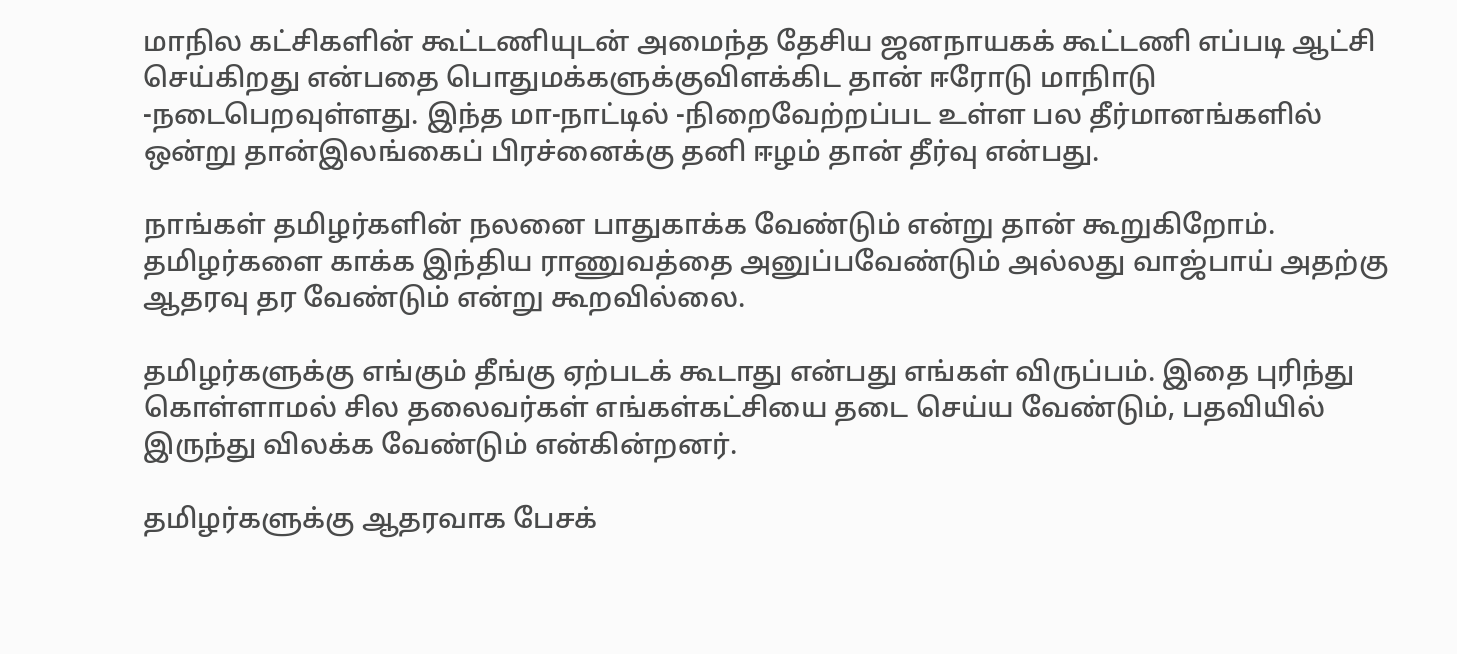மாநில கட்சிகளின் கூட்டணியுடன் அமைந்த தேசிய ஜனநாயகக் கூட்டணி எப்படி ஆட்சி செய்கிறது என்பதை பொதுமக்களுக்குவிளக்கிட தான் ஈரோடு மாநிாடு -நடைபெறவுள்ளது. இந்த மா-நாட்டில் -நிறைவேற்றப்பட உள்ள பல தீர்மானங்களில் ஒன்று தான்இலங்கைப் பிரச்னைக்கு தனி ஈழம் தான் தீர்வு என்பது.

நாங்கள் தமிழர்களின் நலனை பாதுகாக்க வேண்டும் என்று தான் கூறுகிறோம். தமிழர்களை காக்க இந்திய ராணுவத்தை அனுப்பவேண்டும் அல்லது வாஜ்பாய் அதற்கு ஆதரவு தர வேண்டும் என்று கூறவில்லை.

தமிழர்களுக்கு எங்கும் தீங்கு ஏற்படக் கூடாது என்பது எங்கள் விருப்பம். இதை புரிந்து கொள்ளாமல் சில தலைவர்கள் எங்கள்கட்சியை தடை செய்ய வேண்டும், பதவியில் இருந்து விலக்க வேண்டும் என்கின்றனர்.

தமிழர்களுக்கு ஆதரவாக பேசக்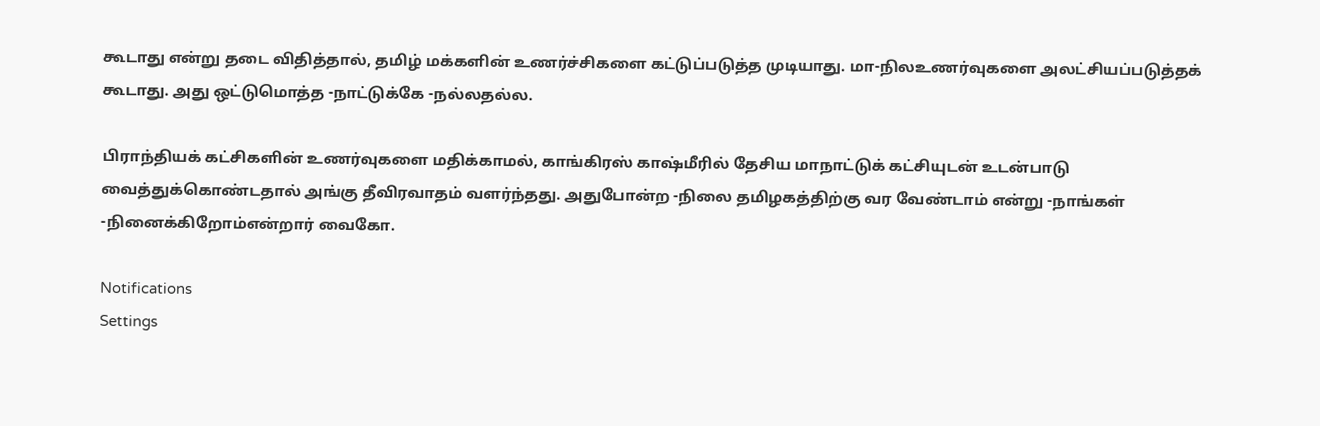கூடாது என்று தடை விதித்தால், தமிழ் மக்களின் உணர்ச்சிகளை கட்டுப்படுத்த முடியாது. மா-நிலஉணர்வுகளை அலட்சியப்படுத்தக் கூடாது. அது ஒட்டுமொத்த -நாட்டுக்கே -நல்லதல்ல.

பிராந்தியக் கட்சிகளின் உணர்வுகளை மதிக்காமல், காங்கிரஸ் காஷ்மீரில் தேசிய மாநாட்டுக் கட்சியுடன் உடன்பாடு வைத்துக்கொண்டதால் அங்கு தீவிரவாதம் வளர்ந்தது. அதுபோன்ற -நிலை தமிழகத்திற்கு வர வேண்டாம் என்று -நாங்கள் -நினைக்கிறோம்என்றார் வைகோ.

Notifications
Settings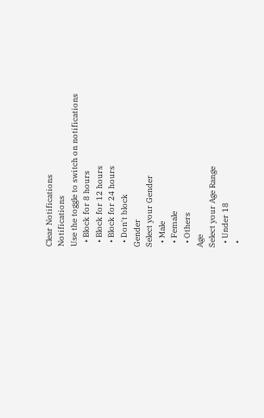Clear Notifications
Notifications
Use the toggle to switch on notifications
  • Block for 8 hours
  • Block for 12 hours
  • Block for 24 hours
  • Don't block
Gender
Select your Gender
  • Male
  • Female
  • Others
Age
Select your Age Range
  • Under 18
  •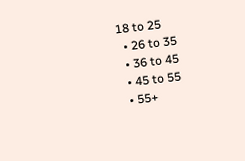18 to 25
  • 26 to 35
  • 36 to 45
  • 45 to 55
  • 55+